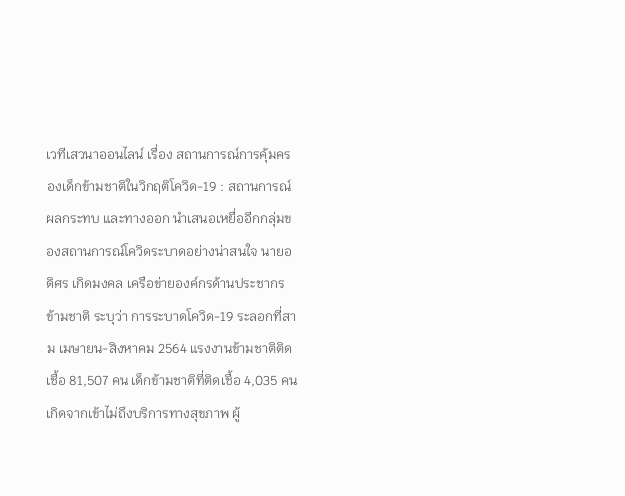เวทีเสวนาออนไลน์ เรื่อง สถานการณ์การคุ้มครองเด็กข้ามชาติในวิกฤติโควิด-19 : สถานการณ์ ผลกระทบ และทางออก นำเสนอเหยื่ออีกกลุ่มของสถานการณ์โควิดระบาดอย่างน่าสนใจ นายอดิศร เกิดมงคล เครือข่ายองค์กรด้านประชากรข้ามชาติ ระบุว่า การระบาดโควิด-19 ระลอกที่สาม เมษายน-สิงหาคม 2564 แรงงานข้ามชาติติดเชื้อ 81,507 คน เด็กข้ามชาติที่ติดเชื้อ 4,035 คน เกิดจากเข้าไม่ถึงบริการทางสุขภาพ ผู้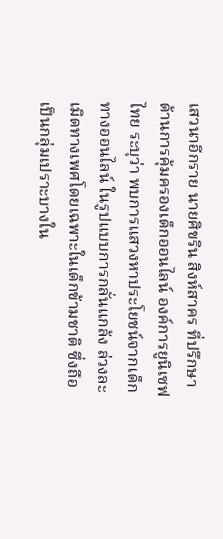เสวนาอีกราย นายศิขริน สิงห์สาคร ที่ปรึกษาด้านการคุ้มครองเด็กออนไลน์ องค์การยูนิเซฟไทย ระบุว่า พบการแสวงหาประโยชน์จากเด็กทางออนไลน์ ในรูปแบบการกลั่นแกล้ง ล่วงละเมิดทางเพศโดยเฉพาะในเด็กข้ามชาติ ซึ่งถือเป็นกลุ่มเปราะบางใน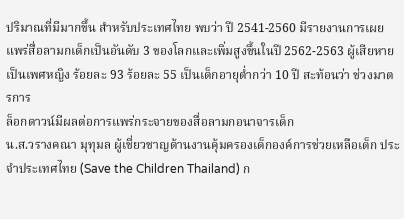ปริมาณที่มีมากขึ้น สำหรับประเทศไทย พบว่า ปี 2541-2560 มีรายงานการเผยแพร่สื่อลามกเด็กเป็นอันดับ 3 ของโลกและเพิ่มสูงขึ้นในปี 2562-2563 ผู้เสียหายเป็นเพศหญิง ร้อยละ 93 ร้อยละ 55 เป็นเด็กอายุต่ำกว่า 10 ปี สะท้อนว่า ช่วงมาตรการ
ล็อกดาวน์มีผลต่อการแพร่กระจายของสื่อลามกอนาจารเด็ก
น.ส.วรางคณา มุทุมล ผู้เชี่ยวชาญด้านงานคุ้มครองเด็กองค์การช่วยเหลือเด็ก ประจำประเทศไทย (Save the Children Thailand) ก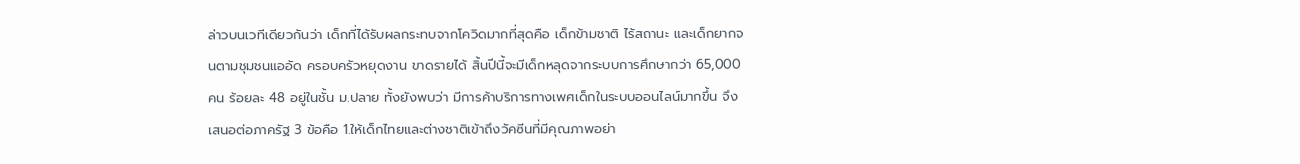ล่าวบนเวทีเดียวกันว่า เด็กที่ได้รับผลกระทบจากโควิดมากที่สุดคือ เด็กข้ามชาติ ไร้สถานะ และเด็กยากจนตามชุมชนแออัด ครอบครัวหยุดงาน ขาดรายได้ สิ้นปีนี้จะมีเด็กหลุดจากระบบการศึกษากว่า 65,000 คน ร้อยละ 48 อยู่ในชั้น ม.ปลาย ทั้งยังพบว่า มีการค้าบริการทางเพศเด็กในระบบออนไลน์มากขึ้น จึงเสนอต่อภาครัฐ 3 ข้อคือ 1.ให้เด็กไทยและต่างชาติเข้าถึงวัคซีนที่มีคุณภาพอย่า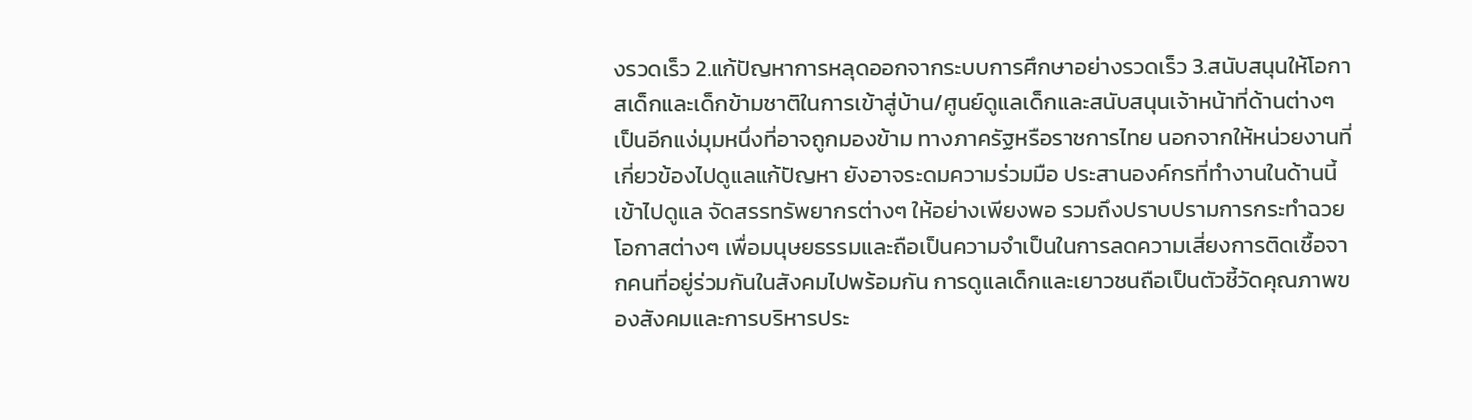งรวดเร็ว 2.แก้ปัญหาการหลุดออกจากระบบการศึกษาอย่างรวดเร็ว 3.สนับสนุนให้โอกาสเด็กและเด็กข้ามชาติในการเข้าสู่บ้าน/ศูนย์ดูแลเด็กและสนับสนุนเจ้าหน้าที่ด้านต่างๆ
เป็นอีกแง่มุมหนึ่งที่อาจถูกมองข้าม ทางภาครัฐหรือราชการไทย นอกจากให้หน่วยงานที่เกี่ยวข้องไปดูแลแก้ปัญหา ยังอาจระดมความร่วมมือ ประสานองค์กรที่ทำงานในด้านนี้เข้าไปดูแล จัดสรรทรัพยากรต่างๆ ให้อย่างเพียงพอ รวมถึงปราบปรามการกระทำฉวยโอกาสต่างๆ เพื่อมนุษยธรรมและถือเป็นความจำเป็นในการลดความเสี่ยงการติดเชื้อจากคนที่อยู่ร่วมกันในสังคมไปพร้อมกัน การดูแลเด็กและเยาวชนถือเป็นตัวชี้วัดคุณภาพของสังคมและการบริหารประ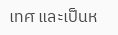เทศ และเป็นห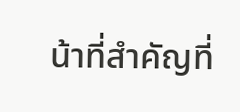น้าที่สำคัญที่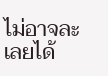ไม่อาจละเลยได้